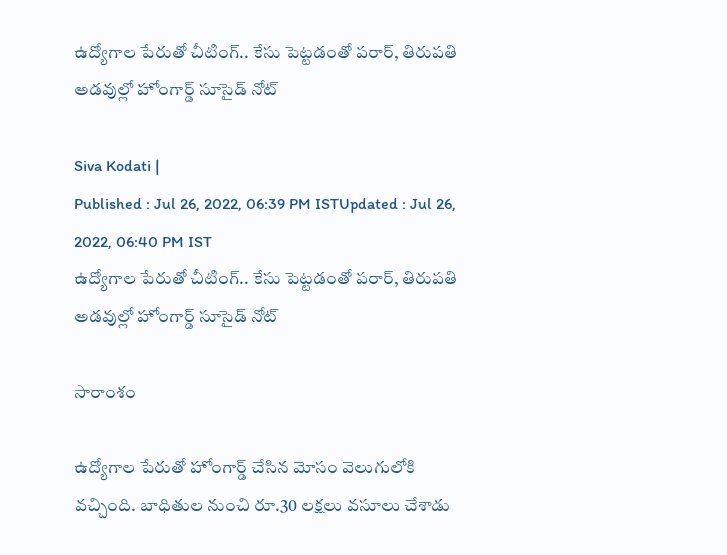ఉద్యోగాల పేరుతో చీటింగ్.. కేసు పెట్టడంతో పరార్, తిరుపతి అడవుల్లో హోంగార్డ్ సూసైడ్ నోట్

Siva Kodati |
Published : Jul 26, 2022, 06:39 PM ISTUpdated : Jul 26, 2022, 06:40 PM IST
ఉద్యోగాల పేరుతో చీటింగ్.. కేసు పెట్టడంతో పరార్, తిరుపతి అడవుల్లో హోంగార్డ్ సూసైడ్ నోట్

సారాంశం

ఉద్యోగాల పేరుతో హోంగార్డ్ చేసిన మోసం వెలుగులోకి వచ్చింది. బాధితుల నుంచి రూ.30 లక్షలు వసూలు చేశాడు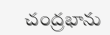చంద్రభాను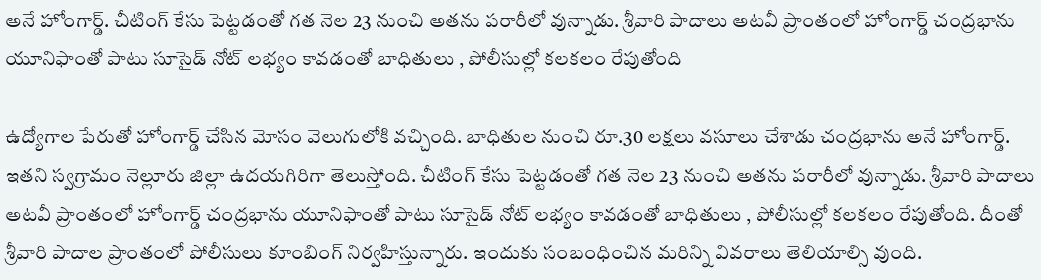అనే హోంగార్డ్. చీటింగ్ కేసు పెట్టడంతో గత నెల 23 నుంచి అతను పరారీలో వున్నాడు. శ్రీవారి పాదాలు అటవీ ప్రాంతంలో హోంగార్డ్ చంద్రభాను యూనిఫాంతో పాటు సూసైడ్ నోట్ లభ్యం కావడంతో బాధితులు , పోలీసుల్లో కలకలం రేపుతోంది

ఉద్యోగాల పేరుతో హోంగార్డ్ చేసిన మోసం వెలుగులోకి వచ్చింది. బాధితుల నుంచి రూ.30 లక్షలు వసూలు చేశాడు చంద్రభాను అనే హోంగార్డ్. ఇతని స్వగ్రామం నెల్లూరు జిల్లా ఉదయగిరిగా తెలుస్తోంది. చీటింగ్ కేసు పెట్టడంతో గత నెల 23 నుంచి అతను పరారీలో వున్నాడు. శ్రీవారి పాదాలు అటవీ ప్రాంతంలో హోంగార్డ్ చంద్రభాను యూనిఫాంతో పాటు సూసైడ్ నోట్ లభ్యం కావడంతో బాధితులు , పోలీసుల్లో కలకలం రేపుతోంది. దీంతో శ్రీవారి పాదాల ప్రాంతంలో పోలీసులు కూంబింగ్ నిర్వహిస్తున్నారు. ఇందుకు సంబంధించిన మరిన్ని వివరాలు తెలియాల్సి వుంది.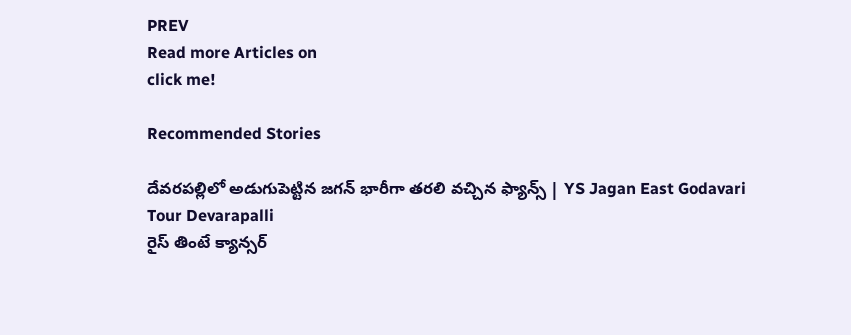PREV
Read more Articles on
click me!

Recommended Stories

దేవరపల్లిలో అడుగుపెట్టిన జగన్ భారీగా తరలి వచ్చిన ఫ్యాన్స్ | YS Jagan East Godavari Tour Devarapalli
రైస్ తింటే క్యాన్సర్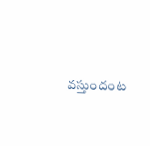వస్తుందంట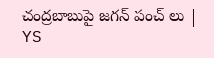చంద్రబాబుపై జగన్ పంచ్ లు | YS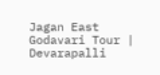Jagan East Godavari Tour | Devarapalli